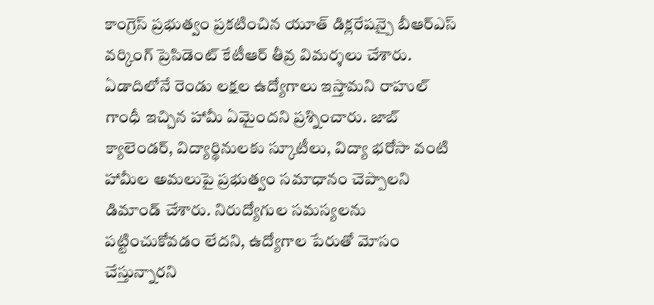కాంగ్రెస్ ప్రభుత్వం ప్రకటించిన యూత్ డిక్లరేషన్పై బీఆర్ఎస్ వర్కింగ్ ప్రెసిడెంట్ కేటీఆర్ తీవ్ర విమర్శలు చేశారు. ఏడాదిలోనే రెండు లక్షల ఉద్యోగాలు ఇస్తామని రాహుల్ గాంధీ ఇచ్చిన హామీ ఏమైందని ప్రశ్నించారు. జాబ్ క్యాలెండర్, విద్యార్థినులకు స్కూటీలు, విద్యా భరోసా వంటి హామీల అమలుపై ప్రభుత్వం సమాధానం చెప్పాలని డిమాండ్ చేశారు. నిరుద్యోగుల సమస్యలను పట్టించుకోవడం లేదని, ఉద్యోగాల పేరుతో మోసం చేస్తున్నారని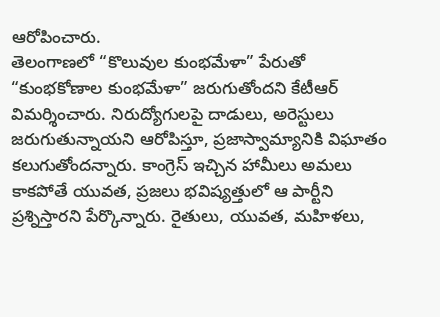ఆరోపించారు.
తెలంగాణలో “కొలువుల కుంభమేళా” పేరుతో “కుంభకోణాల కుంభమేళా” జరుగుతోందని కేటీఆర్ విమర్శించారు. నిరుద్యోగులపై దాడులు, అరెస్టులు జరుగుతున్నాయని ఆరోపిస్తూ, ప్రజాస్వామ్యానికి విఘాతం కలుగుతోందన్నారు. కాంగ్రెస్ ఇచ్చిన హామీలు అమలు కాకపోతే యువత, ప్రజలు భవిష్యత్తులో ఆ పార్టీని ప్రశ్నిస్తారని పేర్కొన్నారు. రైతులు, యువత, మహిళలు,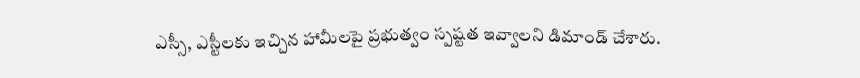ఎస్సీ, ఎస్టీలకు ఇచ్చిన హామీలపై ప్రభుత్వం స్పష్టత ఇవ్వాలని డిమాండ్ చేశారు.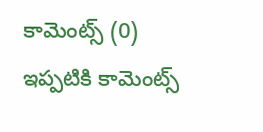కామెంట్స్ (0)
ఇప్పటికి కామెంట్స్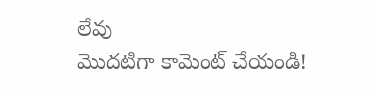లేవు
మొదటిగా కామెంట్ చేయండి!